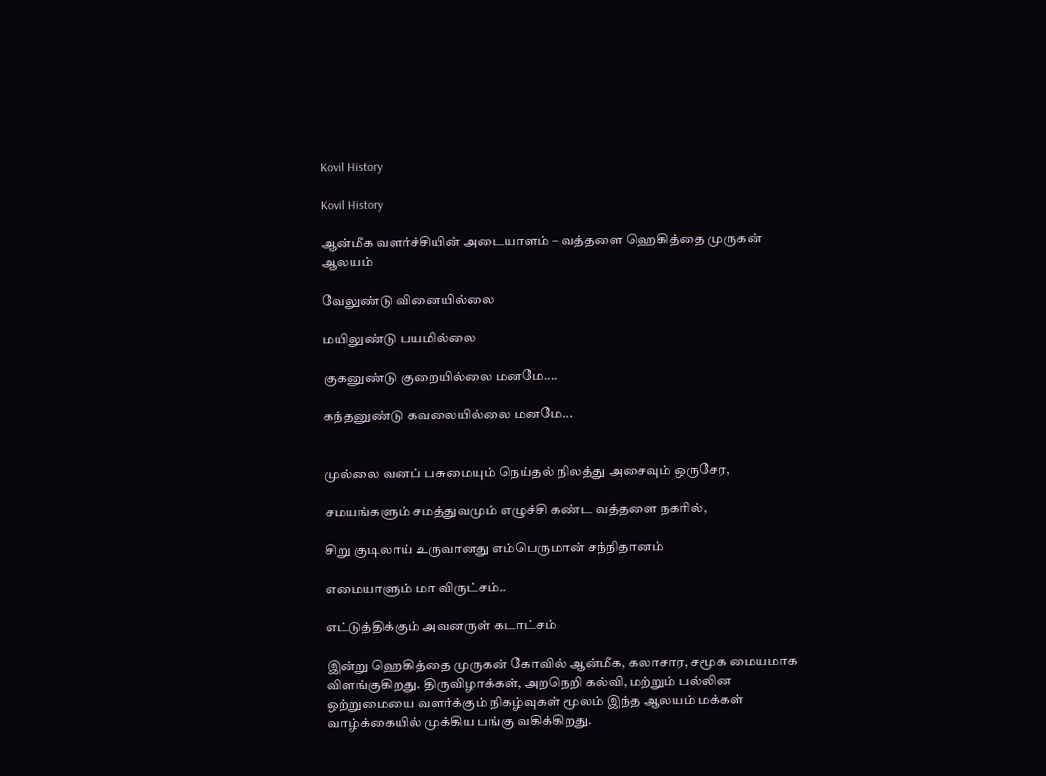Kovil History

Kovil History

ஆன்மீக வளர்ச்சியின் அடையாளம் – வத்தளை ஹெகித்தை முருகன் ஆலயம்

வேலுண்டு வினையில்லை

மயிலுண்டு பயமில்லை

குகனுண்டு குறையில்லை மனமே....

கந்தனுண்டு கவலையில்லை மனமே...


முல்லை வனப் பசுமையும் நெய்தல் நிலத்து அசைவும் ஒருசேர,

சமயங்களும் சமத்துவமும் எழுச்சி கண்ட வத்தளை நகரில்,

சிறு குடிலாய் உருவானது எம்பெருமான் சந்நிதானம்

எமையாளும் மா விருட்சம்..

எட்டுத்திக்கும் அவனருள் கடாட்சம்

இன்று ஹெகித்தை முருகன் கோவில் ஆன்மீக, கலாசார, சமூக மையமாக விளங்குகிறது. திருவிழாக்கள், அறநெறி கல்வி, மற்றும் பல்லின ஒற்றுமையை வளர்க்கும் நிகழ்வுகள் மூலம் இந்த ஆலயம் மக்கள் வாழ்க்கையில் முக்கிய பங்கு வகிக்கிறது.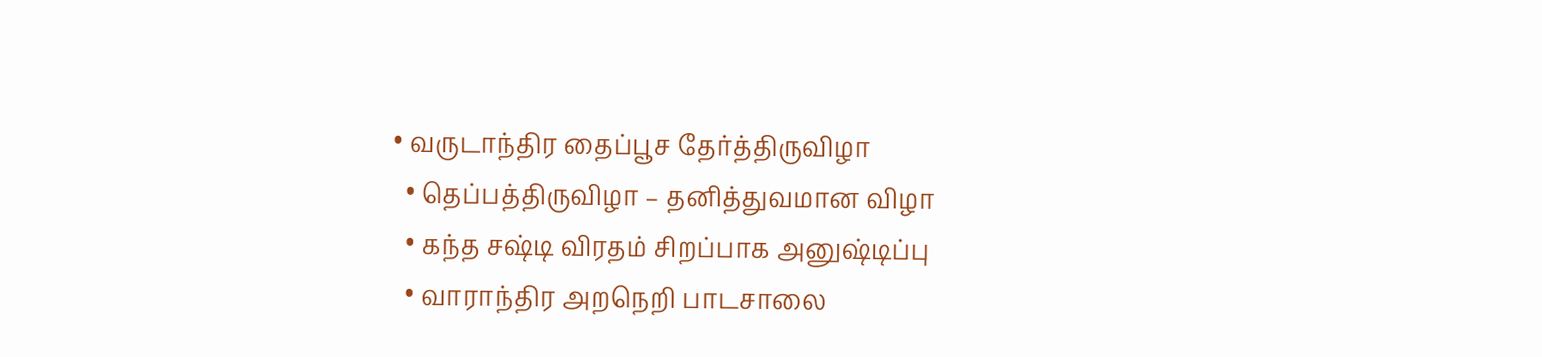• வருடாந்திர தைப்பூச தேர்த்திருவிழா
  • தெப்பத்திருவிழா – தனித்துவமான விழா
  • கந்த சஷ்டி விரதம் சிறப்பாக அனுஷ்டிப்பு
  • வாராந்திர அறநெறி பாடசாலை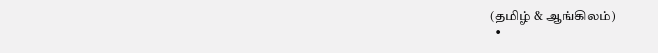(தமிழ் & ஆங்கிலம்)
  •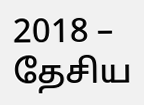2018 – தேசிய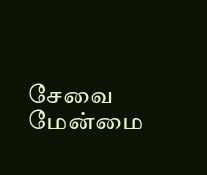சேவை மேன்மை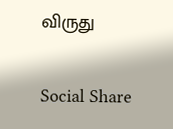விருது


Social Share